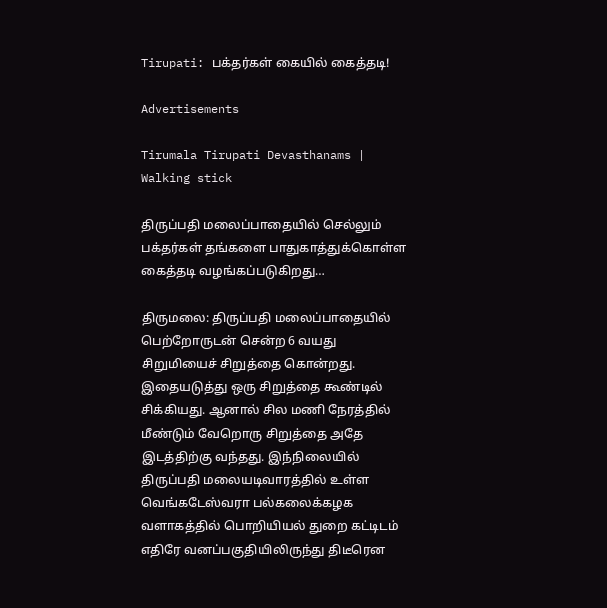Tirupati: பக்தர்கள் கையில் கைத்தடி!

Advertisements

Tirumala Tirupati Devasthanams | Walking stick

திருப்பதி மலைப்பாதையில் செல்லும் பக்தர்கள் தங்களை பாதுகாத்துக்கொள்ள கைத்தடி வழங்கப்படுகிறது…

திருமலை: திருப்பதி மலைப்பாதையில் பெற்றோருடன் சென்ற 6 வயது சிறுமியைச் சிறுத்தை கொன்றது. இதையடுத்து ஒரு சிறுத்தை கூண்டில் சிக்கியது. ஆனால் சில மணி நேரத்தில் மீண்டும் வேறொரு சிறுத்தை அதே இடத்திற்கு வந்தது. இந்நிலையில் திருப்பதி மலையடிவாரத்தில் உள்ள வெங்கடேஸ்வரா பல்கலைக்கழக வளாகத்தில் பொறியியல் துறை கட்டிடம் எதிரே வனப்பகுதியிலிருந்து திடீரென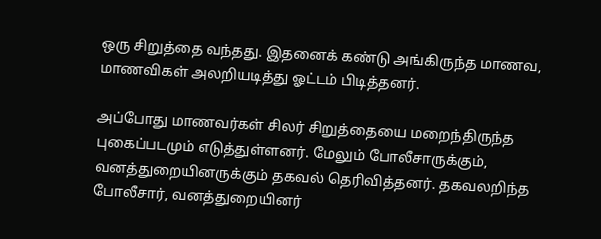ஒரு சிறுத்தை வந்தது. இதனைக் கண்டு அங்கிருந்த மாணவ, மாணவிகள் அலறியடித்து ஓட்டம் பிடித்தனர்.

அப்போது மாணவர்கள் சிலர் சிறுத்தையை மறைந்திருந்த புகைப்படமும் எடுத்துள்ளனர். மேலும் போலீசாருக்கும், வனத்துறையினருக்கும் தகவல் தெரிவித்தனர். தகவலறிந்த போலீசார், வனத்துறையினர்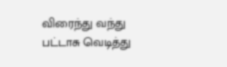விரைந்து வந்து பட்டாசு வெடித்து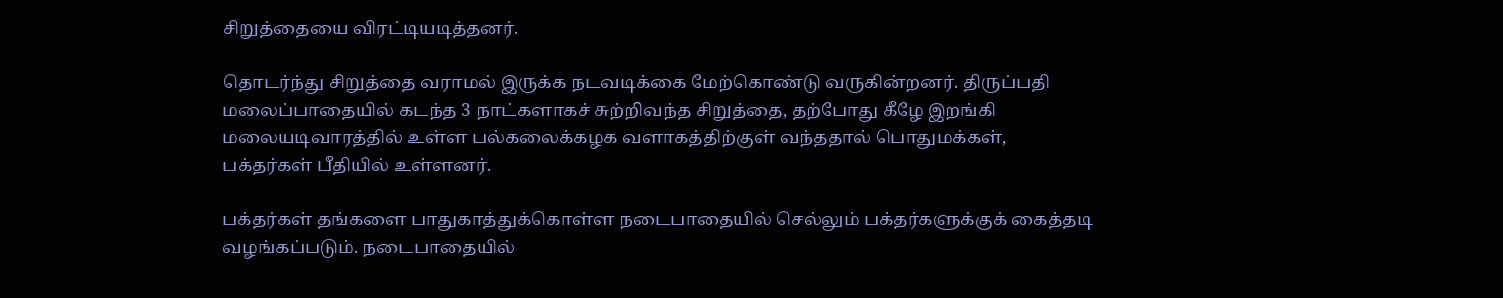சிறுத்தையை விரட்டியடித்தனர்.

தொடர்ந்து சிறுத்தை வராமல் இருக்க நடவடிக்கை மேற்கொண்டு வருகின்றனர். திருப்பதி மலைப்பாதையில் கடந்த 3 நாட்களாகச் சுற்றிவந்த சிறுத்தை, தற்போது கீழே இறங்கி மலையடிவாரத்தில் உள்ள பல்கலைக்கழக வளாகத்திற்குள் வந்ததால் பொதுமக்கள், பக்தர்கள் பீதியில் உள்ளனர்.

பக்தர்கள் தங்களை பாதுகாத்துக்கொள்ள நடைபாதையில் செல்லும் பக்தர்களுக்குக் கைத்தடி வழங்கப்படும். நடைபாதையில்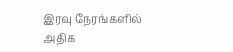இரவு நேரங்களில் அதிக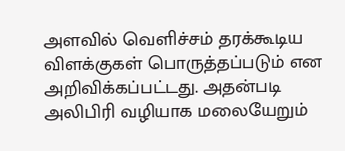அளவில் வெளிச்சம் தரக்கூடிய விளக்குகள் பொருத்தப்படும் என அறிவிக்கப்பட்டது. அதன்படி அலிபிரி வழியாக மலையேறும்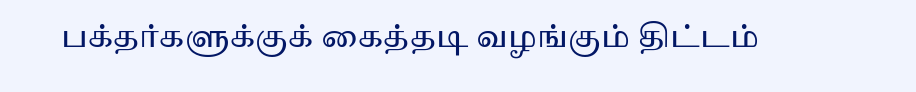பக்தர்களுக்குக் கைத்தடி வழங்கும் திட்டம்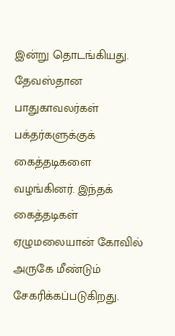இன்று தொடங்கியது. தேவஸ்தான பாதுகாவலர்கள் பக்தர்களுக்குக் கைத்தடிகளை வழங்கினர். இந்தக் கைத்தடிகள் ஏழுமலையான் கோவில் அருகே மீண்டும் சேகரிக்கப்படுகிறது.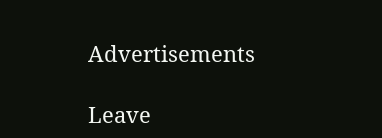Advertisements

Leave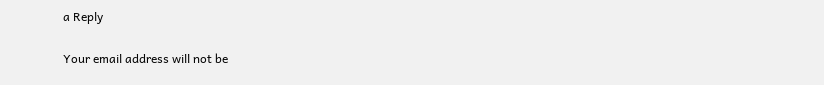a Reply

Your email address will not be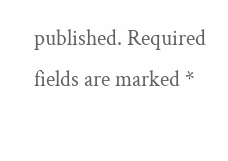published. Required fields are marked *